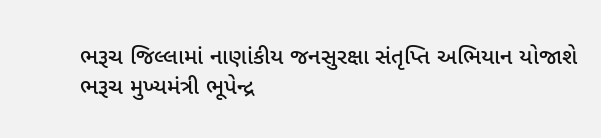ભરૂચ જિલ્લામાં નાણાંકીય જનસુરક્ષા સંતૃપ્તિ અભિયાન યોજાશે
ભરૂચ મુખ્યમંત્રી ભૂપેન્દ્ર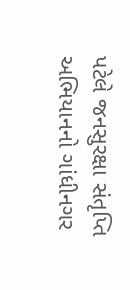પટેલે જનસુરક્ષા સંતૃપ્તિ અભિયાનનો ગાંધીનગર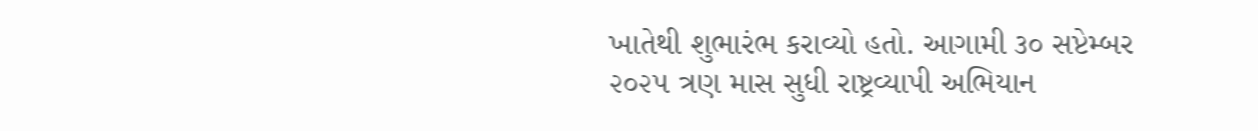ખાતેથી શુભારંભ કરાવ્યો હતો. આગામી ૩૦ સપ્ટેમ્બર ૨૦૨૫ ત્રણ માસ સુધી રાષ્ટ્રવ્યાપી અભિયાન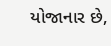યોજાનાર છે,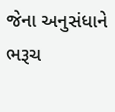જેના અનુસંધાને ભરૂચ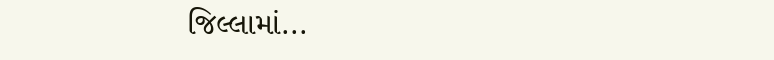જિલ્લામાં...